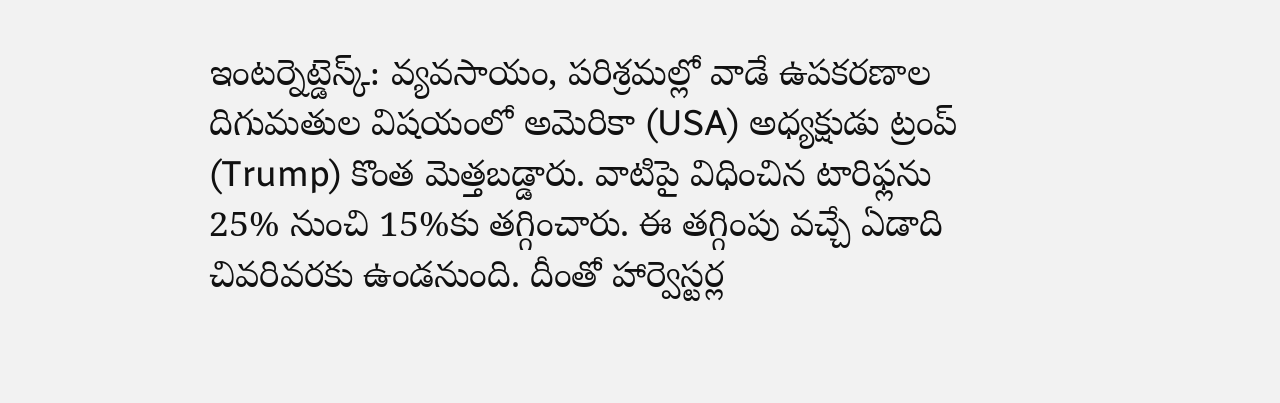ఇంటర్నెట్డెస్క్: వ్యవసాయం, పరిశ్రమల్లో వాడే ఉపకరణాల దిగుమతుల విషయంలో అమెరికా (USA) అధ్యక్షుడు ట్రంప్ (Trump) కొంత మెత్తబడ్డారు. వాటిపై విధించిన టారిఫ్లను 25% నుంచి 15%కు తగ్గించారు. ఈ తగ్గింపు వచ్చే ఏడాది చివరివరకు ఉండనుంది. దీంతో హార్వెస్టర్ల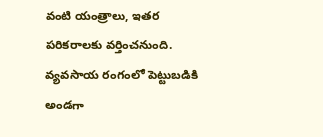వంటి యంత్రాలు, ఇతర పరికరాలకు వర్తించనుంది. వ్యవసాయ రంగంలో పెట్టుబడికి అండగా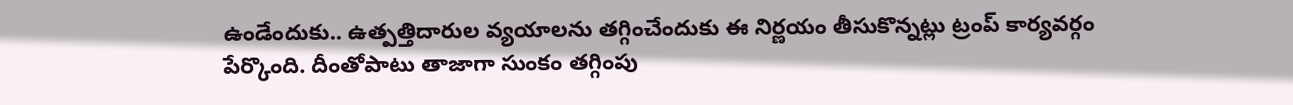ఉండేందుకు.. ఉత్పత్తిదారుల వ్యయాలను తగ్గించేందుకు ఈ నిర్ణయం తీసుకొన్నట్లు ట్రంప్ కార్యవర్గం పేర్కొంది. దీంతోపాటు తాజాగా సుంకం తగ్గింపు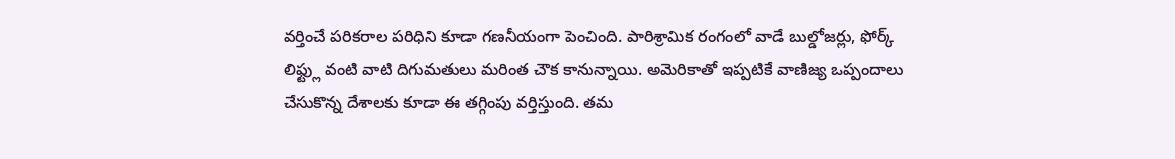వర్తించే పరికరాల పరిధిని కూడా గణనీయంగా పెంచింది. పారిశ్రామిక రంగంలో వాడే బుల్డోజర్లు, ఫోర్క్ లిఫ్ట్లు వంటి వాటి దిగుమతులు మరింత చౌక కానున్నాయి. అమెరికాతో ఇప్పటికే వాణిజ్య ఒప్పందాలు చేసుకొన్న దేశాలకు కూడా ఈ తగ్గింపు వర్తిస్తుంది. తమ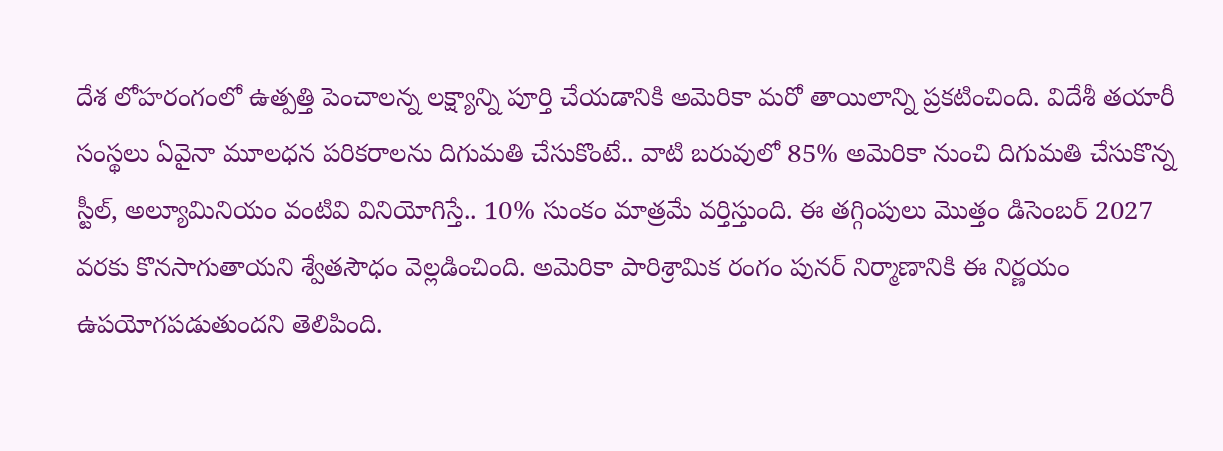దేశ లోహరంగంలో ఉత్పత్తి పెంచాలన్న లక్ష్యాన్ని పూర్తి చేయడానికి అమెరికా మరో తాయిలాన్ని ప్రకటించింది. విదేశీ తయారీ సంస్థలు ఏవైనా మూలధన పరికరాలను దిగుమతి చేసుకొంటే.. వాటి బరువులో 85% అమెరికా నుంచి దిగుమతి చేసుకొన్న స్టీల్, అల్యూమినియం వంటివి వినియోగిస్తే.. 10% సుంకం మాత్రమే వర్తిస్తుంది. ఈ తగ్గింపులు మొత్తం డిసెంబర్ 2027 వరకు కొనసాగుతాయని శ్వేతసౌధం వెల్లడించింది. అమెరికా పారిశ్రామిక రంగం పునర్ నిర్మాణానికి ఈ నిర్ణయం ఉపయోగపడుతుందని తెలిపింది.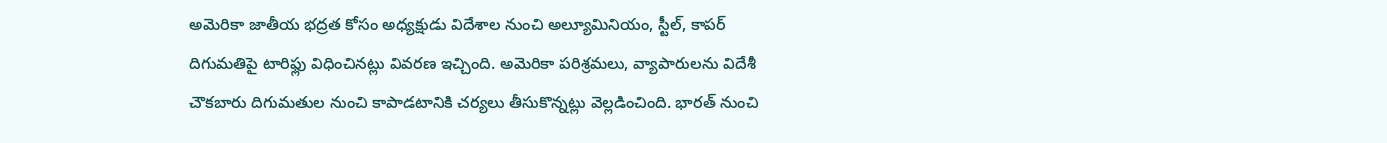అమెరికా జాతీయ భద్రత కోసం అధ్యక్షుడు విదేశాల నుంచి అల్యూమినియం, స్టీల్, కాపర్ దిగుమతిపై టారిఫ్లు విధించినట్లు వివరణ ఇచ్చింది. అమెరికా పరిశ్రమలు, వ్యాపారులను విదేశీ చౌకబారు దిగుమతుల నుంచి కాపాడటానికి చర్యలు తీసుకొన్నట్లు వెల్లడించింది. భారత్ నుంచి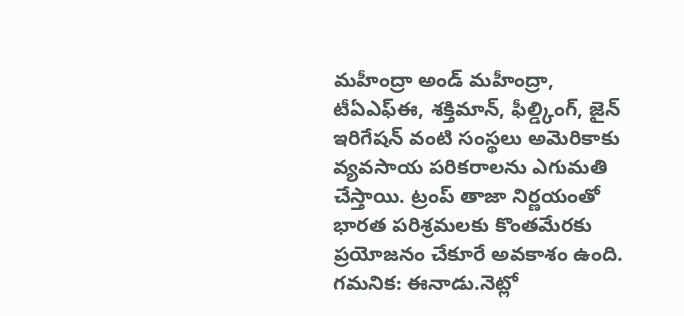మహీంద్రా అండ్ మహీంద్రా, టీఏఎఫ్ఈ, శక్తిమాన్, ఫీల్డ్కింగ్, జైన్ ఇరిగేషన్ వంటి సంస్థలు అమెరికాకు వ్యవసాయ పరికరాలను ఎగుమతి చేస్తాయి. ట్రంప్ తాజా నిర్ణయంతో భారత పరిశ్రమలకు కొంతమేరకు ప్రయోజనం చేకూరే అవకాశం ఉంది. గమనిక: ఈనాడు.నెట్లో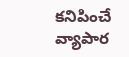కనిపించే వ్యాపార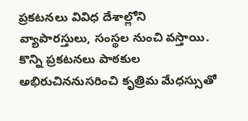ప్రకటనలు వివిధ దేశాల్లోని వ్యాపారస్తులు, సంస్థల నుంచి వస్తాయి. కొన్ని ప్రకటనలు పాఠకుల అభిరుచిననుసరించి కృత్రిమ మేధస్సుతో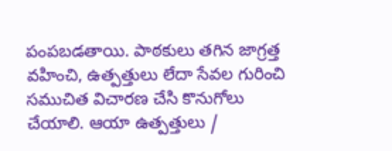పంపబడతాయి. పాఠకులు తగిన జాగ్రత్త వహించి, ఉత్పత్తులు లేదా సేవల గురించి సముచిత విచారణ చేసి కొనుగోలు చేయాలి. ఆయా ఉత్పత్తులు /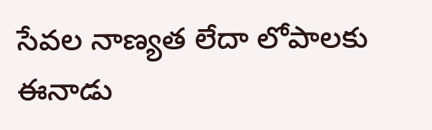సేవల నాణ్యత లేదా లోపాలకు ఈనాడు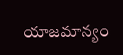యాజమాన్యం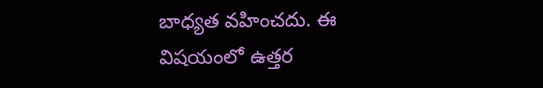బాధ్యత వహించదు. ఈ విషయంలో ఉత్తర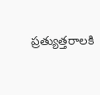ప్రత్యుత్తరాలకి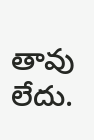తావు లేదు.